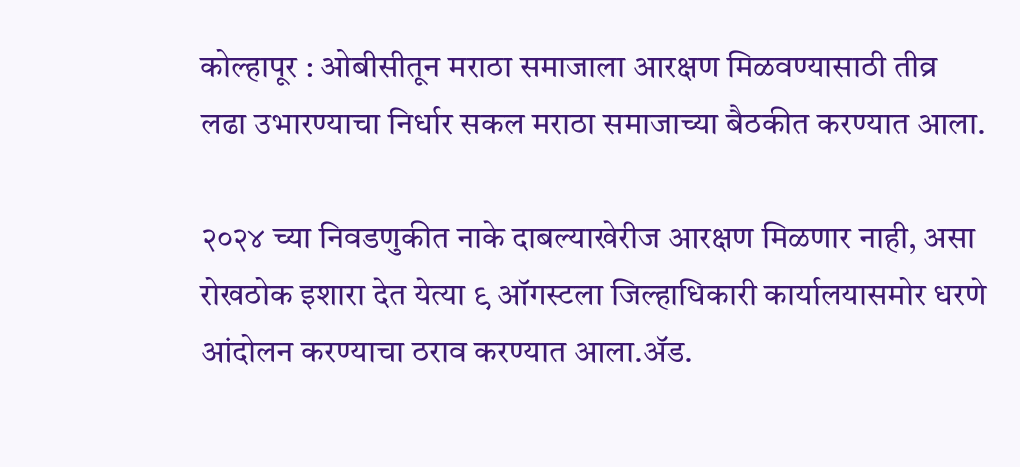कोल्हापूर : ओबीसीतून मराठा समाजाला आरक्षण मिळवण्यासाठी तीव्र लढा उभारण्याचा निर्धार सकल मराठा समाजाच्या बैठकीत करण्यात आला.

२०२४ च्या निवडणुकीत नाके दाबल्याखेरीज आरक्षण मिळणार नाही, असा रोखठोक इशारा देत येत्या ९ ऑगस्टला जिल्हाधिकारी कार्यालयासमोर धरणे आंदोलन करण्याचा ठराव करण्यात आला.ॲड.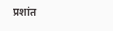प्रशांत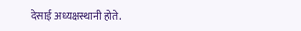देसाई अध्यक्षस्थानी होते.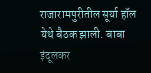राजारामपुरीतील सूर्या हॉल येथे बैठक झाली. बाबा इंदूलकर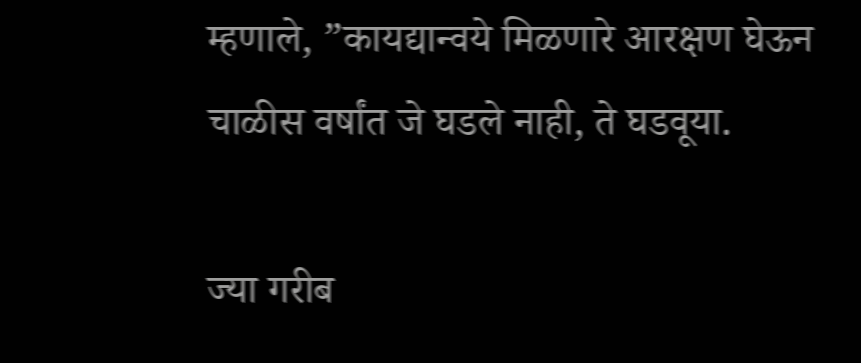म्हणाले, ”कायद्यान्वये मिळणारे आरक्षण घेऊन चाळीस वर्षांत जे घडले नाही, ते घडवूया.

ज्या गरीब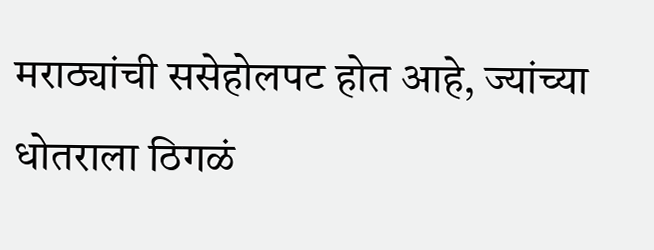मराठ्यांची ससेहोलपट होत आहे, ज्यांच्या धोतराला ठिगळं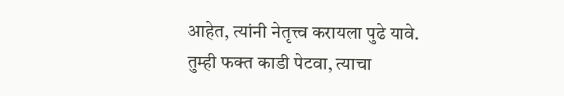आहेत, त्यांनी नेतृत्त्व करायला पुढे यावे. तुम्ही फक्त काडी पेटवा, त्याचा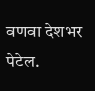वणवा देशभर पेटेल.